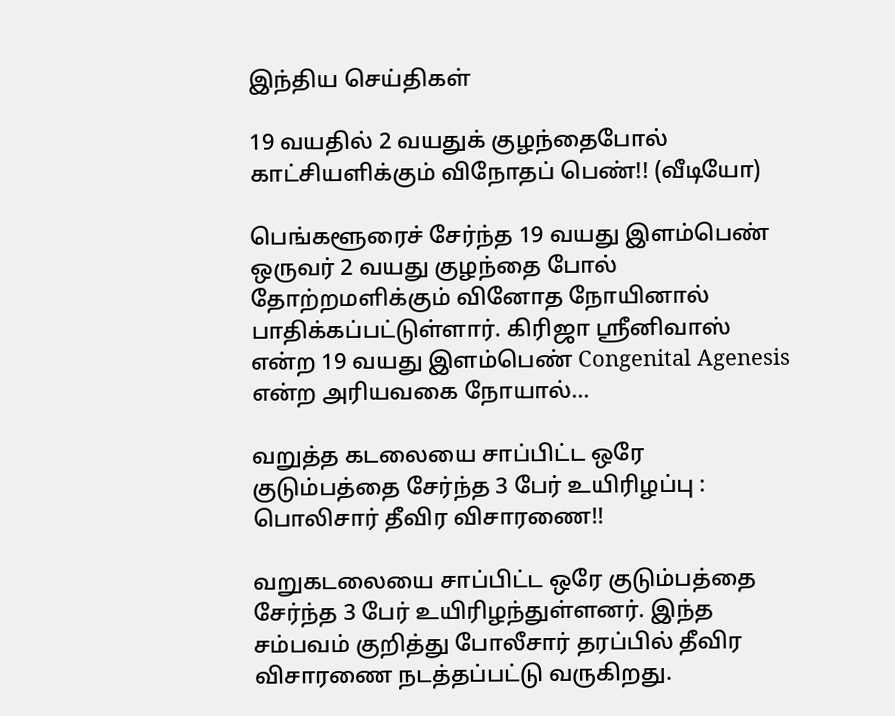இந்திய செய்திகள்

19 வயதில் 2 வயதுக் குழந்தைபோல் காட்சியளிக்கும் விநோதப் பெண்!! (வீடியோ)

பெங்களூரைச் சேர்ந்த 19 வயது இளம்பெண் ஒருவர் 2 வயது குழந்தை போல் தோற்றமளிக்கும் வினோத நோயினால் பாதிக்கப்பட்டுள்ளார். கிரிஜா ஸ்ரீனிவாஸ் என்ற 19 வயது இளம்பெண் Congenital Agenesis என்ற அரியவகை நோயால்...

வறுத்த கடலையை சாப்பிட்ட ஒரே குடும்பத்தை சேர்ந்த 3 பேர் உயிரிழப்பு : பொலிசார் தீவிர விசாரணை!!

வறுகடலையை சாப்பிட்ட ஒரே குடும்பத்தை சேர்ந்த 3 பேர் உயிரிழந்துள்ளனர். இந்த சம்பவம் குறித்து போலீசார் தரப்பில் தீவிர விசாரணை நடத்தப்பட்டு வருகிறது.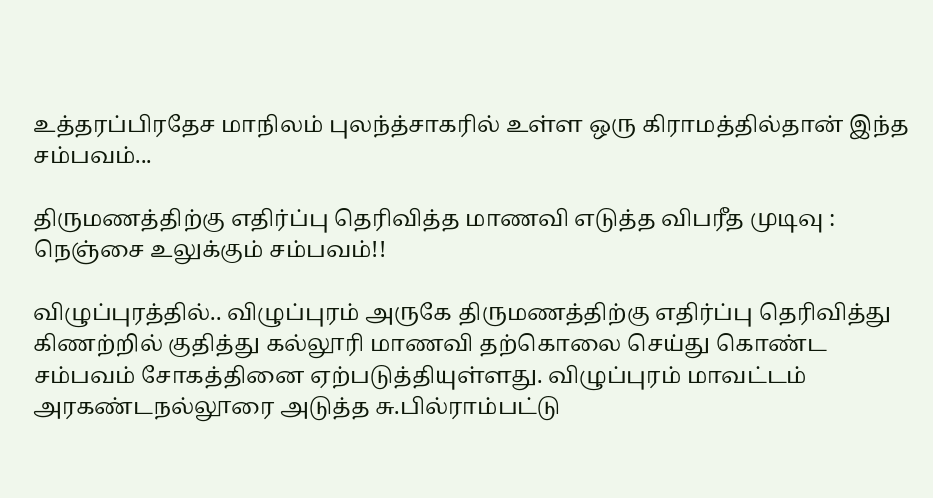உத்தரப்பிரதேச மாநிலம் புலந்த்சாகரில் உள்ள ஒரு கிராமத்தில்தான் இந்த சம்பவம்...

திருமணத்திற்கு எதிர்ப்பு தெரிவித்த மாணவி எடுத்த விபரீத முடிவு : நெஞ்சை உலுக்கும் சம்பவம்!!

விழுப்புரத்தில்.. விழுப்புரம் அருகே திருமணத்திற்கு எதிர்ப்பு தெரிவித்து கிணற்றில் குதித்து கல்லூரி மாணவி தற்கொலை செய்து கொண்ட சம்பவம் சோகத்தினை ஏற்படுத்தியுள்ளது. விழுப்புரம் மாவட்டம் அரகண்டநல்லூரை அடுத்த சு.பில்ராம்பட்டு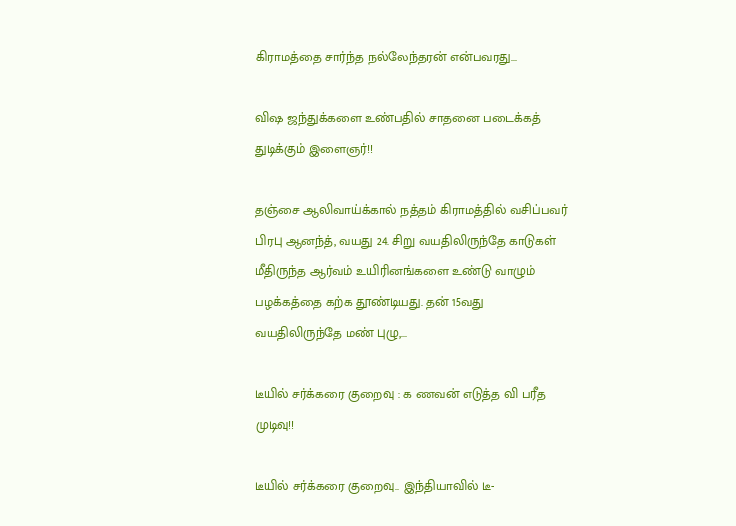கிராமத்தை சார்ந்த நல்லேந்தரன் என்பவரது...

விஷ ஜந்துக்களை உண்பதில் சாதனை படைக்கத் துடிக்கும் இளைஞர்!!

தஞ்சை ஆலிவாய்க்கால் நத்தம் கிராமத்தில் வசிப்பவர் பிரபு ஆனந்த், வயது 24. சிறு வயதிலிருந்தே காடுகள் மீதிருந்த ஆர்வம் உயிரினங்களை உண்டு வாழும் பழக்கத்தை கற்க தூண்டியது. தன் 15வது வயதிலிருந்தே மண் புழு,...

டீயில் சர்க்கரை குறைவு : க ணவன் எடுத்த வி பரீத முடிவு!!

டீயில் சர்க்கரை குறைவு.. இந்தியாவில் டீ-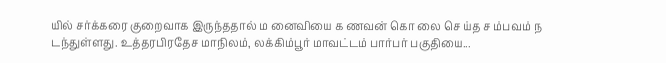யில் சர்க்கரை குறைவாக இருந்ததால் ம னைவியை க ணவன் கொ லை செ ய்த ச ம்பவம் ந டந்துள்ளது. உத்தரபிரதேச மாநிலம், லக்கிம்பூர் மாவட்டம் பார்பர் பகுதியை...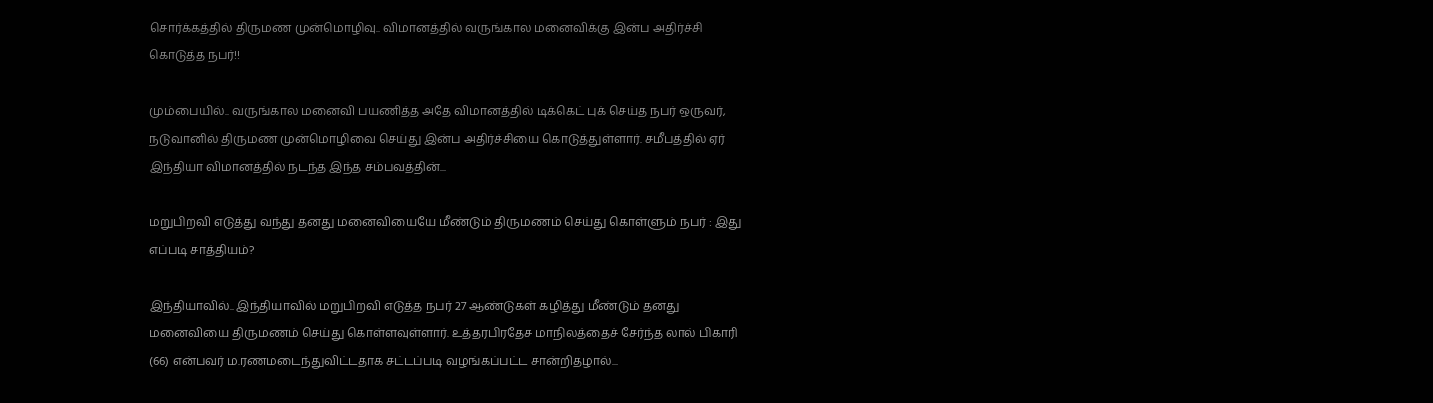சொர்க்கத்தில் திருமண முன்மொழிவு.. விமானத்தில் வருங்கால மனைவிக்கு இன்ப அதிர்ச்சி கொடுத்த நபர்!!

மும்பையில்.. வருங்கால மனைவி பயணித்த அதே விமானத்தில் டிக்கெட் புக் செய்த நபர் ஒருவர், நடுவானில் திருமண முன்மொழிவை செய்து இன்ப அதிர்ச்சியை கொடுத்துள்ளார். சமீபத்தில் ஏர் இந்தியா விமானத்தில் நடந்த இந்த சம்பவத்தின்...

மறுபிறவி எடுத்து வந்து தனது மனைவியையே மீண்டும் திருமணம் செய்து கொள்ளும் நபர் : இது எப்படி சாத்தியம்?

இந்தியாவில்.. இந்தியாவில் மறுபிறவி எடுத்த நபர் 27 ஆண்டுகள் கழித்து மீண்டும் தனது மனைவியை திருமணம் செய்து கொள்ளவுள்ளார். உத்தரபிரதேச மாநிலத்தைச் சேர்ந்த லால் பிகாரி (66) என்பவர் ம.ரணமடைந்துவிட்டதாக சட்டப்படி வழங்கப்பட்ட சான்றிதழால்...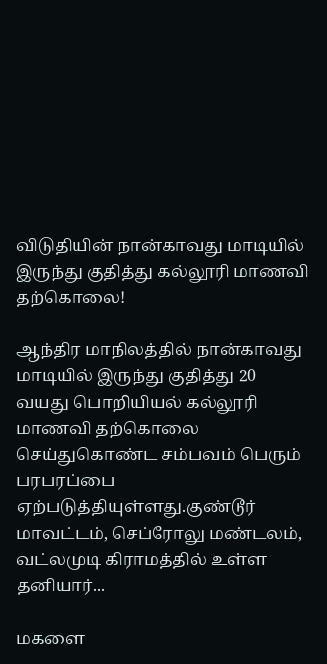விடுதியின் நான்காவது மாடியில் இருந்து குதித்து கல்லூரி மாணவி தற்கொலை!

ஆந்திர மாநிலத்தில் நான்காவது மாடியில் இருந்து குதித்து 20 வயது பொறியியல் கல்லூரி மாணவி தற்கொலை செய்துகொண்ட சம்பவம் பெரும் பரபரப்பை ஏற்படுத்தியுள்ளது.குண்டூர் மாவட்டம், செப்ரோலு மண்டலம், வட்லமுடி கிராமத்தில் உள்ள தனியார்...

மகளை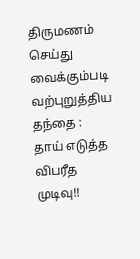திருமணம் செய்து வைக்கும்படி வற்புறுத்திய தந்தை : தாய் எடுத்த விபரீத முடிவு!!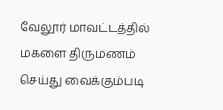வேலூர் மாவட்டத்தில் மகளை திருமணம் செய்து வைக்கும்படி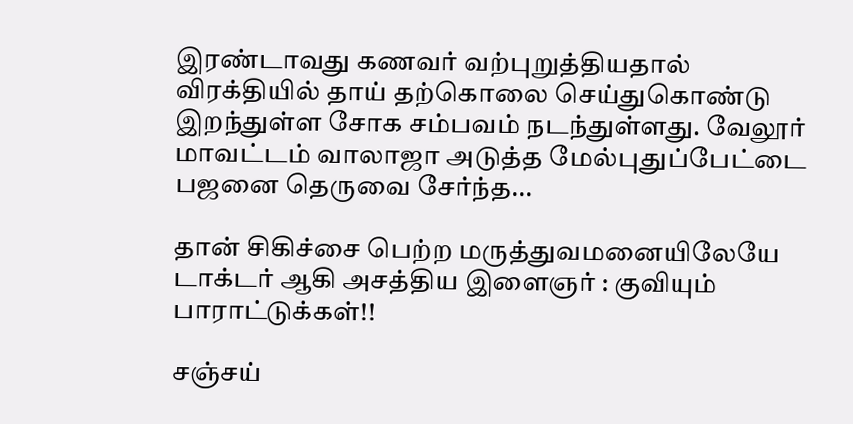இரண்டாவது கணவர் வற்புறுத்தியதால் விரக்தியில் தாய் தற்கொலை செய்துகொண்டு இறந்துள்ள சோக சம்பவம் நடந்துள்ளது. வேலூர் மாவட்டம் வாலாஜா அடுத்த மேல்புதுப்பேட்டை பஜனை தெருவை சேர்ந்த...

தான் சிகிச்சை பெற்ற மருத்துவமனையிலேயே டாக்டர் ஆகி அசத்திய இளைஞர் : குவியும் பாராட்டுக்கள்!!

சஞ்சய்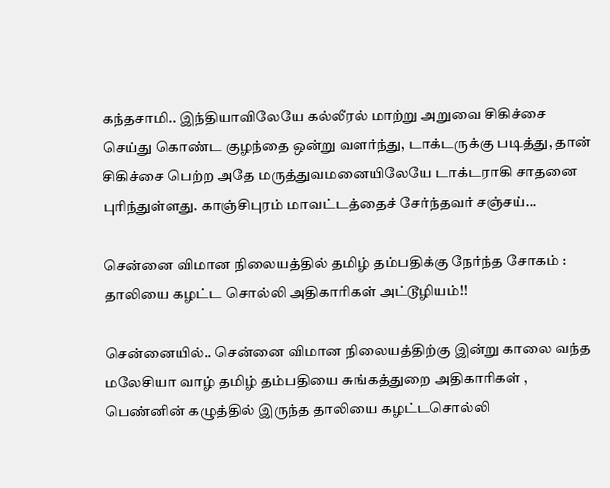கந்தசாமி.. இந்தியாவிலேயே கல்லீரல் மாற்று அறுவை சிகிச்சை செய்து கொண்ட குழந்தை ஒன்று வளர்ந்து, டாக்டருக்கு படித்து, தான் சிகிச்சை பெற்ற அதே மருத்துவமனையிலேயே டாக்டராகி சாதனை புரிந்துள்ளது. காஞ்சிபுரம் மாவட்டத்தைச் சேர்ந்தவர் சஞ்சய்...

சென்னை விமான நிலையத்தில் தமிழ் தம்பதிக்கு நேர்ந்த சோகம் : தாலியை கழட்ட சொல்லி அதிகாரிகள் அட்டூழியம்!!

சென்னையில்.. சென்னை விமான நிலையத்திற்கு இன்று காலை வந்த மலேசியா வாழ் தமிழ் தம்பதியை சுங்கத்துறை அதிகாரிகள் , பெண்னின் கழுத்தில் இருந்த தாலியை கழட்டசொல்லி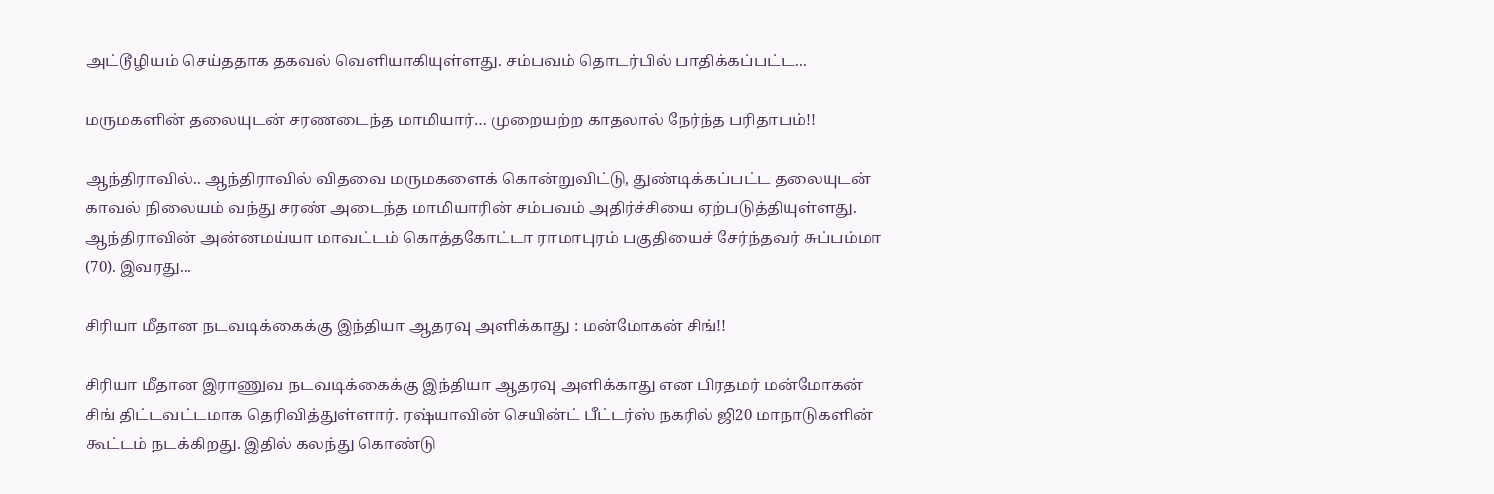அட்டூழியம் செய்ததாக தகவல் வெளியாகியுள்ளது. சம்பவம் தொடர்பில் பாதிக்கப்பட்ட...

மருமகளின் தலையுடன் சரணடைந்த மாமியார்… முறையற்ற காதலால் நேர்ந்த பரிதாபம்!!

ஆந்திராவில்.. ஆந்திராவில் விதவை மருமகளைக் கொன்றுவிட்டு, துண்டிக்கப்பட்ட தலையுடன் காவல் நிலையம் வந்து சரண் அடைந்த மாமியாரின் சம்பவம் அதிர்ச்சியை ஏற்படுத்தியுள்ளது. ஆந்திராவின் அன்னமய்யா மாவட்டம் கொத்தகோட்டா ராமாபுரம் பகுதியைச் சேர்ந்தவர் சுப்பம்மா (70). இவரது...

சிரியா மீதான நடவடிக்கைக்கு இந்தியா ஆதரவு அளிக்காது : மன்மோகன் சிங்!!

சிரியா மீதான இராணுவ நடவடிக்கைக்கு இந்தியா ஆதரவு அளிக்காது என பிரதமர் மன்மோகன் சிங் திட்டவட்டமாக தெரிவித்துள்ளார். ரஷ்யாவின் செயின்ட் பீட்டர்ஸ் நகரில் ஜி20 மாநாடுகளின் கூட்டம் நடக்கிறது. இதில் கலந்து கொண்டு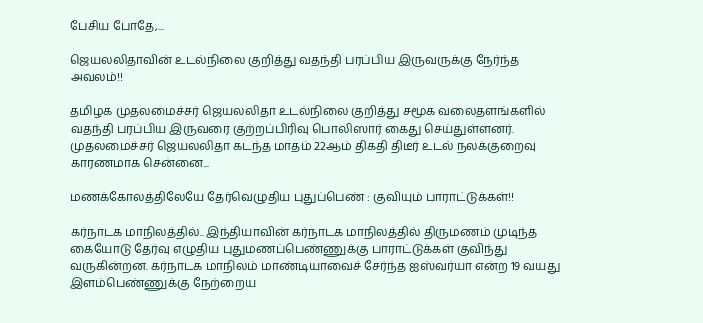பேசிய போதே,...

ஜெயலலிதாவின் உடல்நிலை குறித்து வதந்தி பரப்பிய இருவருக்கு நேர்ந்த அவலம்!!

தமிழக முதலமைச்சர் ஜெயலலிதா உடல்நிலை குறித்து சமூக வலைதளங்களில் வதந்தி பரப்பிய இருவரை குற்றப்பிரிவு பொலிஸார் கைது செய்துள்ளனர். முதலமைச்சர் ஜெயலலிதா கடந்த மாதம் 22ஆம் திகதி திடீர் உடல் நலக்குறைவு காரணமாக சென்னை...

மணக்கோலத்திலேயே தேர்வெழுதிய புதுப்பெண் : குவியும் பாராட்டுக்கள்!!

கர்நாடக மாநிலத்தில்.. இந்தியாவின் கர்நாடக மாநிலத்தில் திருமணம் முடிந்த கையோடு தேர்வு எழுதிய புதுமணப்பெண்ணுக்கு பாராட்டுக்கள் குவிந்து வருகின்றன. கர்நாடக மாநிலம் மாண்டியாவைச் சேர்ந்த ஐஸ்வர்யா என்ற 19 வயது இளம்பெண்ணுக்கு நேற்றைய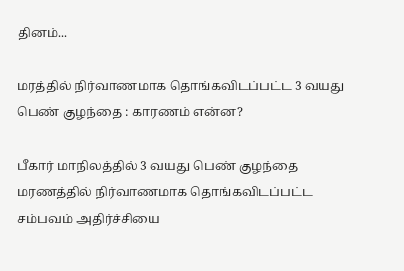தினம்...

மரத்தில் நிர்வாணமாக தொங்கவிடப்பட்ட 3 வயது பெண் குழந்தை : காரணம் என்ன?

பீகார் மாநிலத்தில் 3 வயது பெண் குழந்தை மரணத்தில் நிர்வாணமாக தொங்கவிடப்பட்ட சம்பவம் அதிர்ச்சியை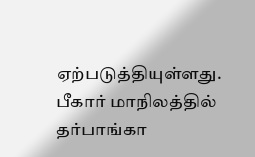ஏற்படுத்தியுள்ளது. பீகார் மாநிலத்தில் தர்பாங்கா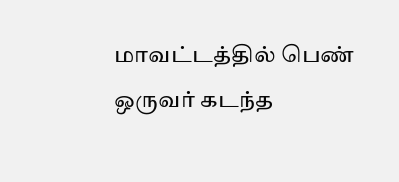மாவட்டத்தில் பெண் ஒருவர் கடந்த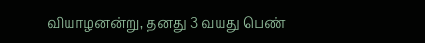வியாழனன்று, தனது 3 வயது பெண்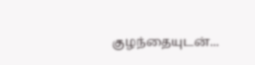குழந்தையுடன்...